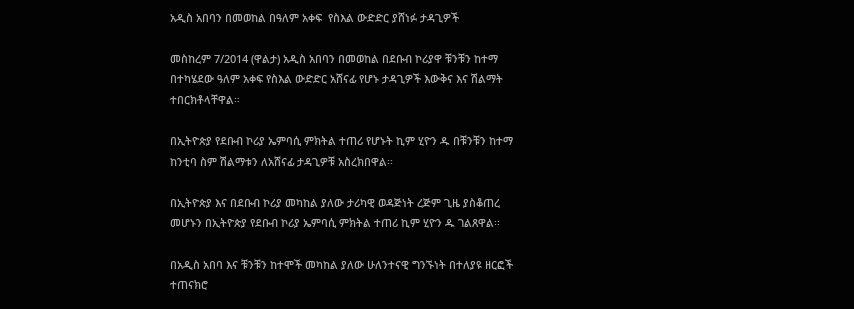አዲስ አበባን በመወከል በዓለም አቀፍ  የስእል ውድድር ያሸነፉ ታዳጊዎች

መስከረም 7/2014 (ዋልታ) አዲስ አበባን በመወከል በደቡብ ኮሪያዋ ቹንቹን ከተማ በተካሄደው ዓለም አቀፍ የስእል ውድድር አሸናፊ የሆኑ ታዳጊዎች እውቅና እና ሽልማት ተበርክቶላቸዋል።

በኢትዮጵያ የደቡብ ኮሪያ ኤምባሲ ምክትል ተጠሪ የሆኑት ኪም ሂዮን ዱ በቹንቹን ከተማ ከንቲባ ስም ሽልማቱን ለአሸናፊ ታዳጊዎቹ አስረክበዋል፡፡

በኢትዮጵያ እና በደቡብ ኮሪያ መካከል ያለው ታሪካዊ ወዳጅነት ረጅም ጊዜ ያስቆጠረ መሆኑን በኢትዮጵያ የደቡብ ኮሪያ ኤምባሲ ምክትል ተጠሪ ኪም ሂዮን ዱ ገልጸዋል፡፡

በአዲስ አበባ እና ቹንቹን ከተሞች መካከል ያለው ሁለንተናዊ ግንኙነት በተለያዩ ዘርፎች ተጠናክሮ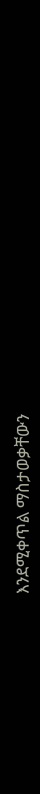እንደሚቀጥል ማስታወቃቸውን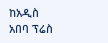ከአዲስ አበባ ፕሬስ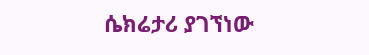ሴክሬታሪ ያገኘነው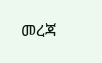መረጃ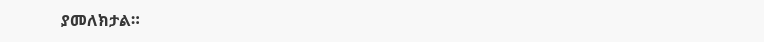ያመለክታል።